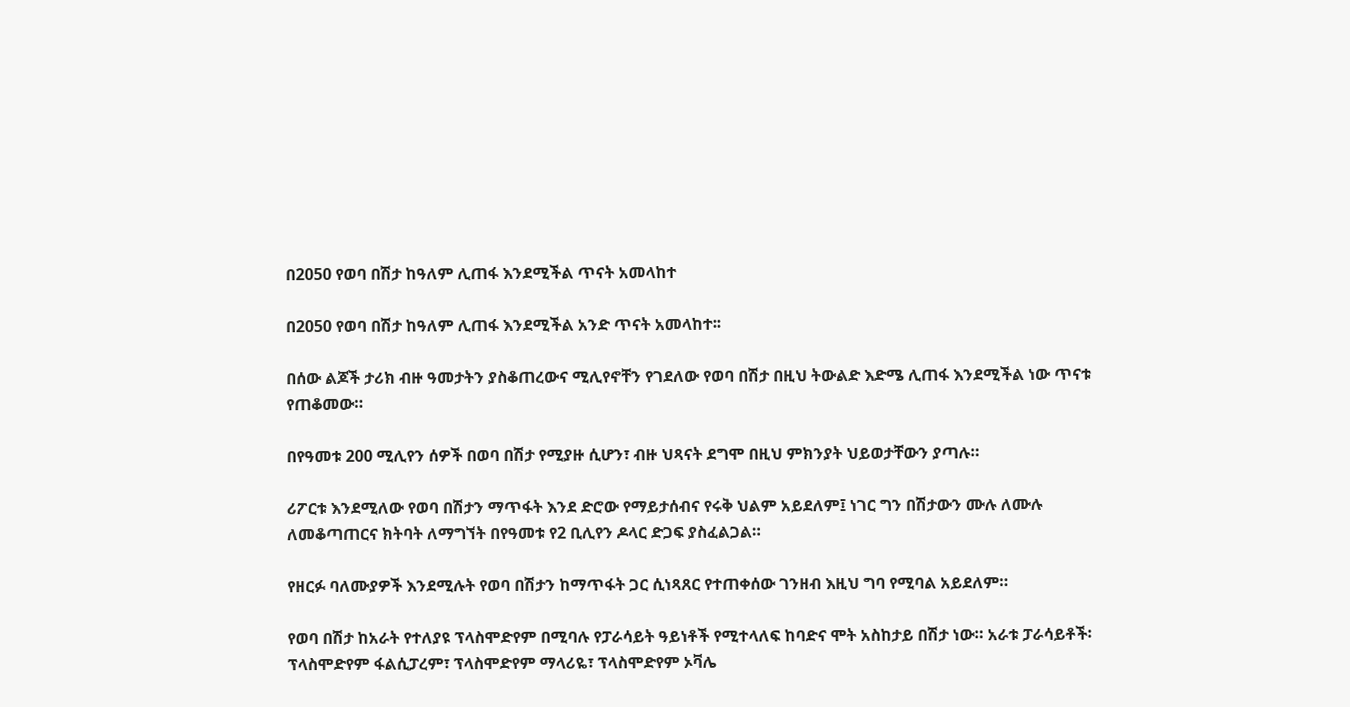በ2050 የወባ በሽታ ከዓለም ሊጠፋ እንደሚችል ጥናት አመላከተ

በ2050 የወባ በሽታ ከዓለም ሊጠፋ እንደሚችል አንድ ጥናት አመላከተ፡፡

በሰው ልጆች ታሪክ ብዙ ዓመታትን ያስቆጠረውና ሚሊየኖቸን የገደለው የወባ በሽታ በዚህ ትውልድ እድሜ ሊጠፋ እንደሚችል ነው ጥናቱ የጠቆመው።

በየዓመቱ 200 ሚሊየን ሰዎች በወባ በሽታ የሚያዙ ሲሆን፣ ብዙ ህጻናት ደግሞ በዚህ ምክንያት ህይወታቸውን ያጣሉ።

ሪፖርቱ እንደሚለው የወባ በሽታን ማጥፋት እንደ ድሮው የማይታሰብና የሩቅ ህልም አይደለም፤ ነገር ግን በሽታውን ሙሉ ለሙሉ ለመቆጣጠርና ክትባት ለማግኘት በየዓመቱ የ2 ቢሊየን ዶላር ድጋፍ ያስፈልጋል።

የዘርፉ ባለሙያዎች እንደሚሉት የወባ በሽታን ከማጥፋት ጋር ሲነጻጸር የተጠቀሰው ገንዘብ እዚህ ግባ የሚባል አይደለም።

የወባ በሽታ ከአራት የተለያዩ ፕላስሞድየም በሚባሉ የፓራሳይት ዓይነቶች የሚተላለፍ ከባድና ሞት አስከታይ በሽታ ነው። አራቱ ፓራሳይቶች፡ ፕላስሞድየም ፋልሲፓረም፣ ፕላስሞድየም ማላሪዬ፣ ፕላስሞድየም ኦቫሌ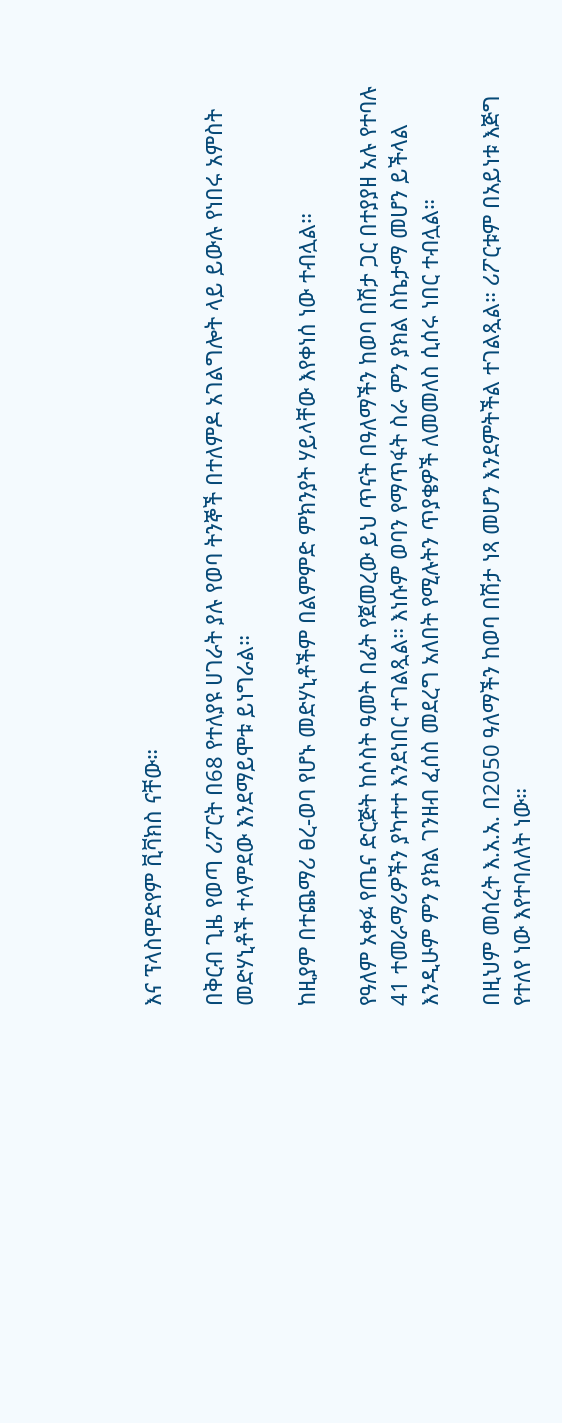እና ፕላስሞድየም ቪቫክስ ናቸው።

በቅርብ ጊዜ የወጣ ሪፖርት በ68 የተለያዩ ሀገራት ያሉ የወባ ትንኞች በተለምዶ አገልግሎት ላይ ይውሉ የነበሩ አምስት መድሃኒቶች ተላምደው እንደማይሞቱ ይነግራል።

ከዚያም በተጨማሪ ፀረ-ወባ የሆኑ መድሃኒቶችም በልምምድ ምክንያት ሃይላቸው እየቀነሰ ነው ተብሏል።

የዓለም አቀፉ የጤና ድርጅት ከሶስት ዓመት በፊት የጀመረው ይህ ጥናት በዓለማችን ከወባ በሽታ ጋር በተያያዘ አሉ የተባሉ 41 ተመራማሪዎችን ያካተተ እንደነበር ተገልጿል። እነሱም ወባን የማጥፋት ስራ ምን ያክል ስኬታማ መሆን ይችላል እንዲሁም ምን ያክል ገንዘብ ፈሰስ መደረግ አለበት የሚሉትን ጥያቄዎች ለመመለስ ሲሰሩ ነበር ተብሏል።

በዚህም መሰረት እ.አ.አ. በ2050 ዓለማችን ከወባ በሽታ ነጻ መሆን እንደምትችል ተገልጿል። ሪፖርቱም በአይነቱ እጅግ የተለየ ነው እየተባለለት ነው።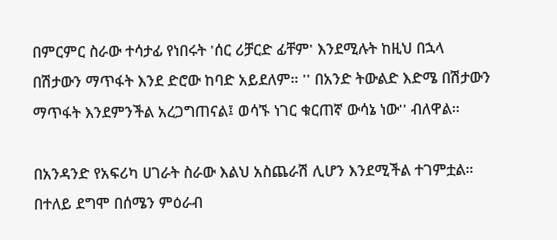በምርምር ስራው ተሳታፊ የነበሩት 'ሰር ሪቻርድ ፊቸም' እንደሚሉት ከዚህ በኋላ በሽታውን ማጥፋት እንደ ድሮው ከባድ አይደለም። '' በአንድ ትውልድ እድሜ በሽታውን ማጥፋት እንደምንችል አረጋግጠናል፤ ወሳኙ ነገር ቁርጠኛ ውሳኔ ነው'' ብለዋል።

በአንዳንድ የአፍሪካ ሀገራት ስራው እልህ አስጨራሽ ሊሆን እንደሚችል ተገምቷል። በተለይ ደግሞ በሰሜን ምዕራብ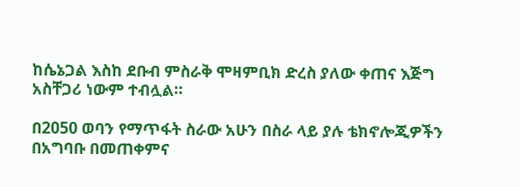ከሴኔጋል እስከ ደቡብ ምስራቅ ሞዛምቢክ ድረስ ያለው ቀጠና እጅግ አስቸጋሪ ነውም ተብሏል።

በ2050 ወባን የማጥፋት ስራው አሁን በስራ ላይ ያሉ ቴክኖሎጂዎችን በአግባቡ በመጠቀምና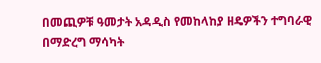በመጪዎቹ ዓመታት አዳዲስ የመከላከያ ዘዴዎችን ተግባራዊ በማድረግ ማሳካት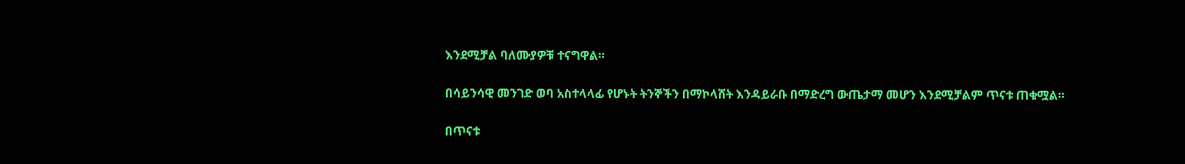እንደሚቻል ባለሙያዎቹ ተናግዋል።

በሳይንሳዊ መንገድ ወባ አስተላላፊ የሆኑት ትንኞችን በማኮላሸት እንዳይራቡ በማድረግ ውጤታማ መሆን እንደሚቻልም ጥናቱ ጠቁሟል።

በጥናቱ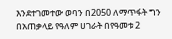እንደተገመተው ወባን በ2050 ለማጥፋት ግን በአጠቃላይ የዓለም ሀገራት በየዓመቱ 2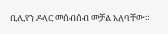ቢሊየን ዶላር መሰብሰብ መቻል አለባቸው።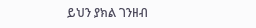ይህን ያክል ገንዘብ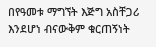በየዓመቱ ማግኘት እጅግ አስቸጋሪ እንደሆነ ብናውቅም ቁርጠኝነት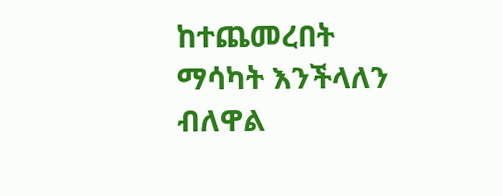ከተጨመረበት ማሳካት እንችላለን ብለዋል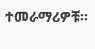ተመራማሪዎቹ።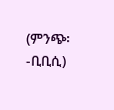(ምንጭ፡-ቢቢሲ)